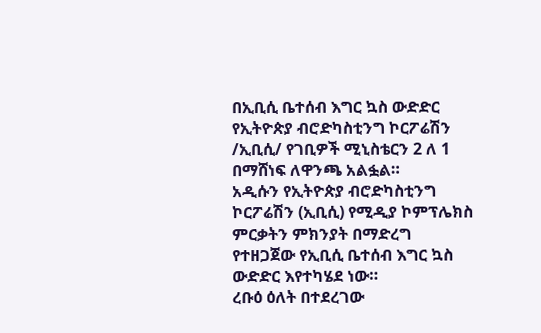በኢቢሲ ቤተሰብ እግር ኳስ ውድድር የኢትዮጵያ ብሮድካስቲንግ ኮርፖሬሽን /ኢቢሲ/ የገቢዎች ሚኒስቴርን 2 ለ 1 በማሸነፍ ለዋንጫ አልፏል።
አዲሱን የኢትዮጵያ ብሮድካስቲንግ ኮርፖሬሽን (ኢቢሲ) የሚዲያ ኮምፕሌክስ ምርቃትን ምክንያት በማድረግ የተዘጋጀው የኢቢሲ ቤተሰብ እግር ኳስ ውድድር እየተካሄደ ነው።
ረቡዕ ዕለት በተደረገው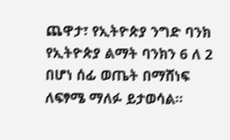ጨዋታ፣ የኢትዮጵያ ንግድ ባንክ የኢትዮጵያ ልማት ባንክን 6 ለ 2 በሆነ ሰፊ ወጤት በማሸነፍ ለፍፃሜ ማለፉ ይታወሳል።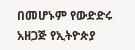በመሆኑም የውድድሩ አዘጋጅ የኢትዮጵያ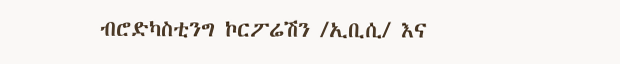ብሮድካስቲንግ ኮርፖሬሽን /ኢቢሲ/ እና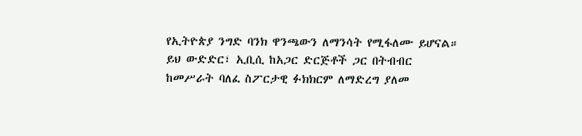የኢትዮጵያ ንግድ ባንክ ዋንጫውን ለማንሳት የሚፋለሙ ይሆናል።
ይህ ውድድር፣ ኢቢሲ ከአጋር ድርጅቶች ጋር በትብብር ከመሥራት ባለፈ ስፖርታዊ ፉክክርም ለማድረግ ያለመ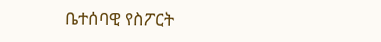ቤተሰባዊ የስፖርት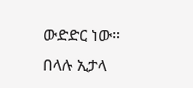ውድድር ነው።
በላሉ ኢታላ